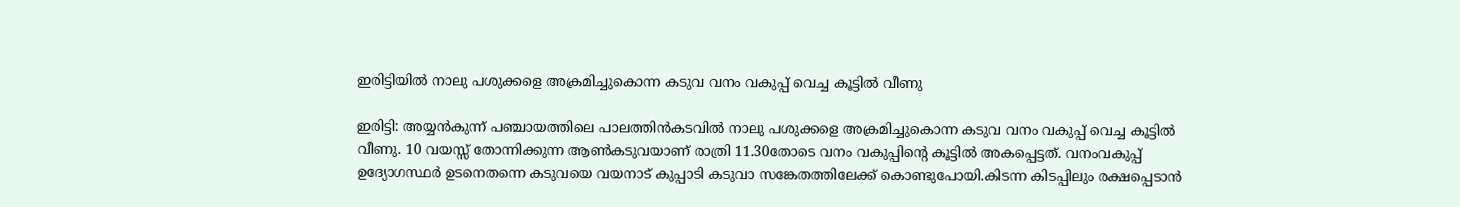ഇരിട്ടിയിൽ നാലു പശുക്കളെ അക്രമിച്ചുകൊന്ന കടുവ വനം വകുപ്പ് വെച്ച കൂട്ടിൽ വീണു

ഇരിട്ടി: അയ്യൻകുന്ന് പഞ്ചായത്തിലെ പാലത്തിൻകടവിൽ നാലു പശുക്കളെ അക്രമിച്ചുകൊന്ന കടുവ വനം വകുപ്പ് വെച്ച കൂട്ടിൽ വീണു. 10 വയസ്സ് തോന്നിക്കുന്ന ആൺകടുവയാണ് രാത്രി 11.30തോടെ വനം വകുപ്പിൻ്റെ കൂട്ടിൽ അകപ്പെട്ടത്. വനംവകുപ്പ് ഉദ്യോഗസ്ഥർ ഉടനെതന്നെ കടുവയെ വയനാട് കുപ്പാടി കടുവാ സങ്കേതത്തിലേക്ക് കൊണ്ടുപോയി.കിടന്ന കിടപ്പിലും രക്ഷപ്പെടാൻ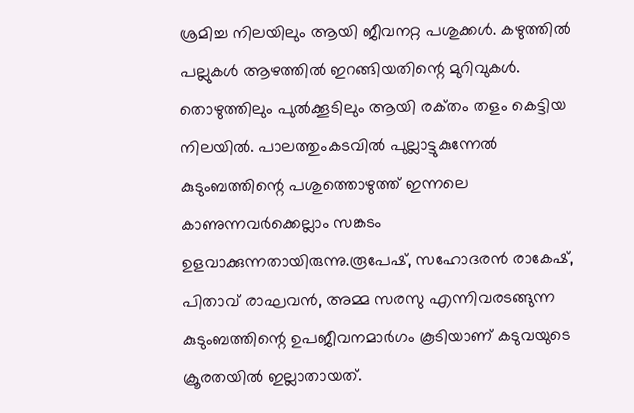ശ്രമിച്ച നിലയിലും ആയി ജീവനറ്റ പശുക്കൾ. കഴുത്തിൽ പല്ലുകൾ ആഴത്തിൽ ഇറങ്ങിയതിന്റെ മുറിവുകൾ. തൊഴുത്തിലും പുൽക്കൂടിലും ആയി രക്‌തം തളം കെട്ടിയ നിലയിൽ. പാലത്തുംകടവിൽ പുല്ലാട്ടുകുന്നേൽ കുടുംബത്തിന്റെ പശുത്തൊഴുത്ത് ഇന്നലെ കാണുന്നവർക്കെല്ലാം സങ്കടം ഉളവാക്കുന്നതായിരുന്നു.രൂപേഷ്, സഹോദരൻ രാകേഷ്, പിതാവ് രാഘവൻ, അമ്മ സരസു എന്നിവരടങ്ങുന്ന കുടുംബത്തിന്റെ ഉപജീവനമാർഗം കൂടിയാണ് കടുവയുടെ ക്രൂരതയിൽ ഇല്ലാതായത്.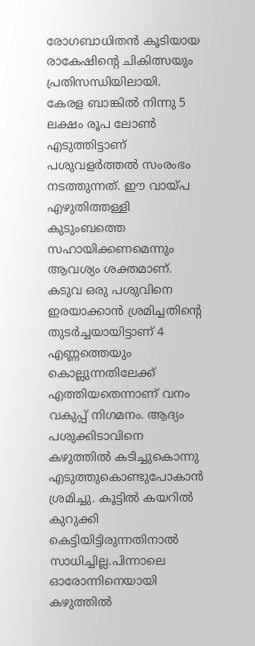രോഗബാധിതൻ കൂടിയായ രാകേഷിന്റെ ചികിത്സയും പ്രതിസന്ധിയിലായി. കേരള ബാങ്കിൽ നിന്നു 5 ലക്ഷം രൂപ ലോൺ എടുത്തിട്ടാണ് പശുവളർത്തൽ സംരംഭം നടത്തുന്നത്. ഈ വായ്‌പ എഴുതിത്തള്ളി കുടുംബത്തെ സഹായിക്കണമെന്നും ആവശ്യം ശക്തമാണ്.
കടുവ ഒരു പശുവിനെ ഇരയാക്കാൻ ശ്രമിച്ചതിൻ്റെ തുടർച്ചയായിട്ടാണ് 4 എണ്ണത്തെയും കൊല്ലുന്നതിലേക്ക് എത്തിയതെന്നാണ് വനം വകുപ്പ് നിഗമനം. ആദ്യം പശുക്കിടാവിനെ കഴുത്തിൽ കടിച്ചുകൊന്നു എടുത്തുകൊണ്ടുപോകാൻ ശ്രമിച്ചു. കൂട്ടിൽ കയറിൽ കുറുക്കി കെട്ടിയിട്ടിരുന്നതിനാൽ സാധിച്ചില്ല.പിന്നാലെ ഓരോന്നിനെയായി കഴുത്തിൽ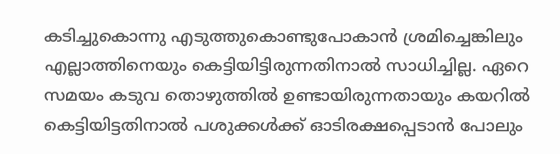കടിച്ചുകൊന്നു എടുത്തുകൊണ്ടുപോകാൻ ശ്രമിച്ചെങ്കിലും എല്ലാത്തിനെയും കെട്ടിയിട്ടിരുന്നതിനാൽ സാധിച്ചില്ല. ഏറെ സമയം കടുവ തൊഴുത്തിൽ ഉണ്ടായിരുന്നതായും കയറിൽ കെട്ടിയിട്ടതിനാൽ പശുക്കൾക്ക് ഓടിരക്ഷപ്പെടാൻ പോലും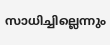സാധിച്ചില്ലെന്നും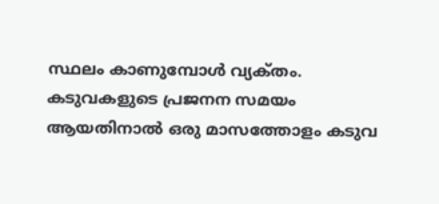സ്ഥലം കാണുമ്പോൾ വ്യക്‌തം. കടുവകളുടെ പ്രജനന സമയം ആയതിനാൽ ഒരു മാസത്തോളം കടുവ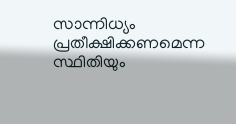സാന്നിധ്യം പ്രതീക്ഷിക്കണമെന്ന സ്ഥിതിയും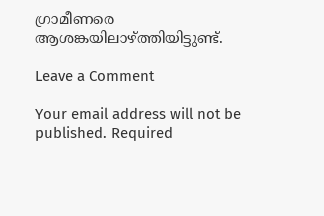ഗ്രാമീണരെ ആശങ്കയിലാഴ്ത്തിയിട്ടുണ്ട്.

Leave a Comment

Your email address will not be published. Required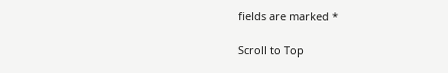fields are marked *

Scroll to Top